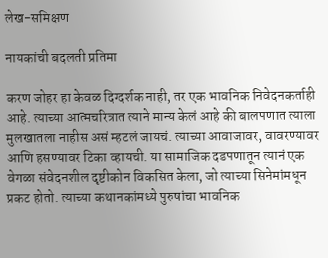लेख-समिक्षण

नायकांची बदलती प्रतिमा

करण जोहर हा केवळ दिग्दर्शक नाही, तर एक भावनिक निवेदनकर्ताही आहे. त्याच्या आत्मचरित्रात त्याने मान्य केलं आहे की बालपणात त्याला मुलखातला नाहीस असं म्हटलं जायचं. त्याच्या आवाजावर, वावरण्यावर आणि हसण्यावर टिका व्हायची. या सामाजिक दडपणातून त्यानं एक वेगळा संवेदनशील दृष्टीकोन विकसित केला, जो त्याच्या सिनेमांमधून प्रकट होतो. त्याच्या कथानकांमध्ये पुरुषांचा भावनिक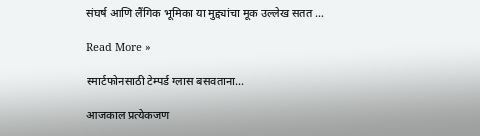संघर्ष आणि लैंगिक भूमिका या मुद्द्यांचा मूक उल्लेख सतत …

Read More »

स्मार्टफोनसाठी टेम्पर्ड ग्लास बसवताना…

आजकाल प्रत्येकजण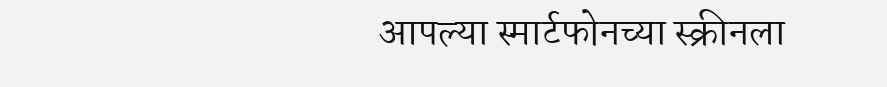आपल्या स्मार्टफोनच्या स्क्रीनला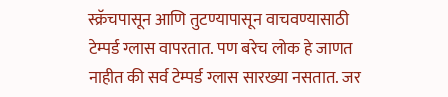स्क्रॅचपासून आणि तुटण्यापासून वाचवण्यासाठी टेम्पर्ड ग्लास वापरतात. पण बरेच लोक हे जाणत नाहीत की सर्व टेम्पर्ड ग्लास सारख्या नसतात. जर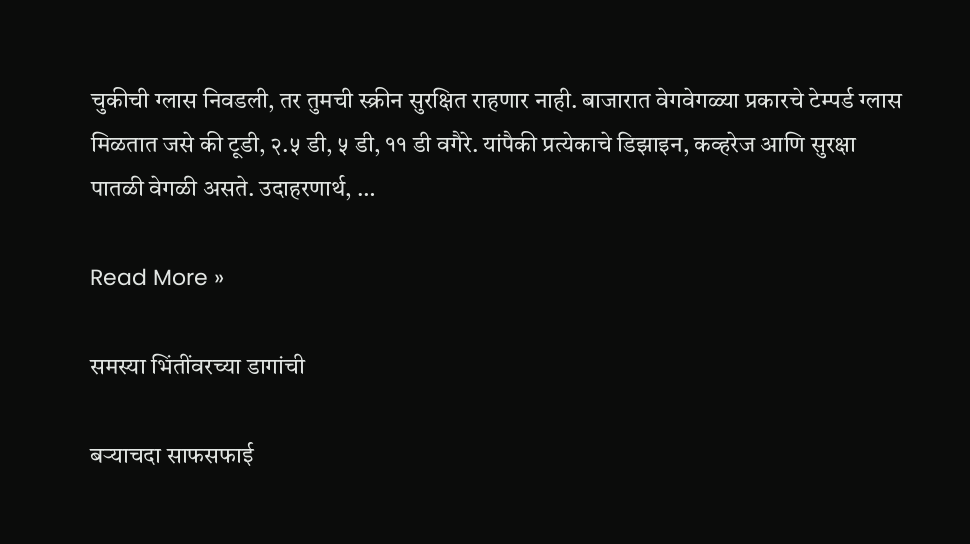चुकीची ग्लास निवडली, तर तुमची स्क्रीन सुरक्षित राहणार नाही. बाजारात वेगवेगळ्या प्रकारचे टेम्पर्ड ग्लास मिळतात जसे की टूडी, २.५ डी, ५ डी, ११ डी वगैरे. यांपैकी प्रत्येकाचे डिझाइन, कव्हरेज आणि सुरक्षा पातळी वेगळी असते. उदाहरणार्थ, …

Read More »

समस्या भिंतींवरच्या डागांची

बर्‍याचदा साफसफाई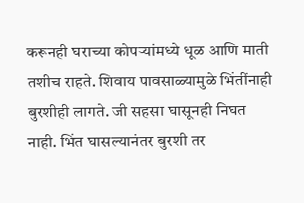करूनही घराच्या कोपर्‍यांमध्ये धूळ आणि माती तशीच राहते. शिवाय पावसाळ्यामुळे भिंतींनाही बुरशीही लागते. जी सहसा घासूनही निघत नाही. भिंत घासल्यानंतर बुरशी तर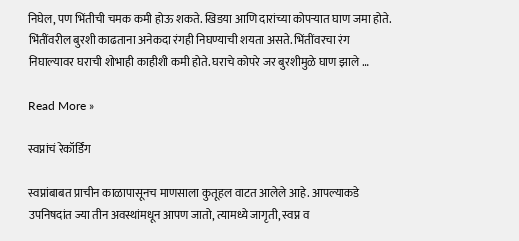निघेल, पण भिंतीची चमक कमी होऊ शकते. खिडया आणि दारांच्या कोपर्‍यात घाण जमा होते. भिंतींवरील बुरशी काढताना अनेकदा रंगही निघण्याची शयता असते. भिंतींवरचा रंग निघाल्यावर घराची शोभाही काहीशी कमी होते. घराचे कोपरे जर बुरशीमुळे घाण झाले …

Read More »

स्वप्नांचं रेकॉर्डिंग

स्वप्नांबाबत प्राचीन काळापासूनच माणसाला कुतूहल वाटत आलेले आहे. आपल्याकडे उपनिषदांत ज्या तीन अवस्थांमधून आपण जातो, त्यामध्ये जागृती, स्वप्न व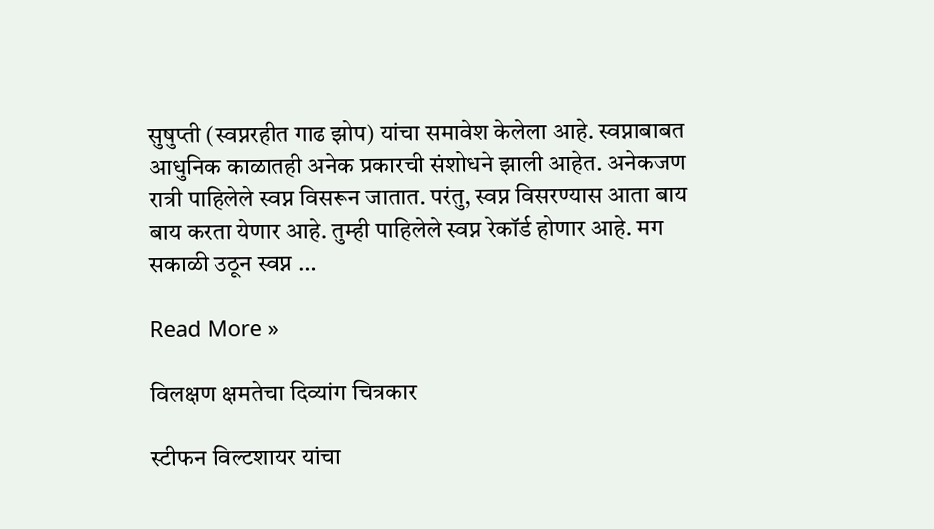सुषुप्ती (स्वप्नरहीत गाढ झोप) यांचा समावेश केलेला आहे. स्वप्नाबाबत आधुनिक काळातही अनेक प्रकारची संशोधने झाली आहेत. अनेकजण रात्री पाहिलेले स्वप्न विसरून जातात. परंतु, स्वप्न विसरण्यास आता बाय बाय करता येणार आहे. तुम्ही पाहिलेले स्वप्न रेकॉर्ड होणार आहे. मग सकाळी उठून स्वप्न …

Read More »

विलक्षण क्षमतेचा दिव्यांग चित्रकार

स्टीफन विल्टशायर यांचा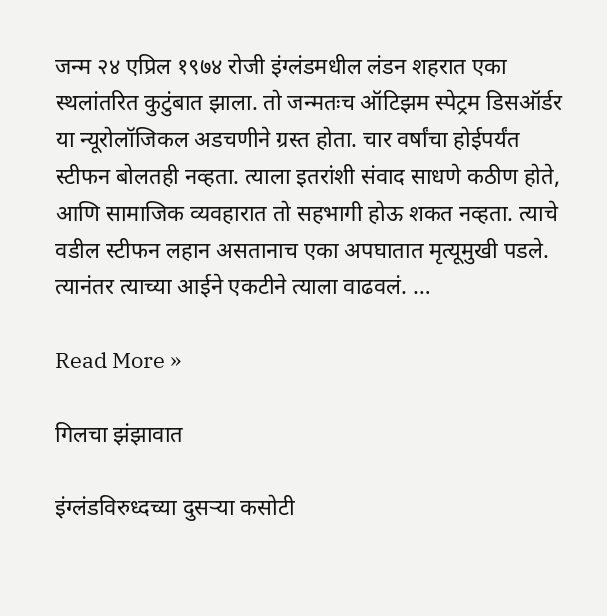जन्म २४ एप्रिल १९७४ रोजी इंग्लंडमधील लंडन शहरात एका स्थलांतरित कुटुंबात झाला. तो जन्मतःच ऑटिझम स्पेट्रम डिसऑर्डर या न्यूरोलॉजिकल अडचणीने ग्रस्त होता. चार वर्षांचा होईपर्यंत स्टीफन बोलतही नव्हता. त्याला इतरांशी संवाद साधणे कठीण होते, आणि सामाजिक व्यवहारात तो सहभागी होऊ शकत नव्हता. त्याचे वडील स्टीफन लहान असतानाच एका अपघातात मृत्यूमुखी पडले. त्यानंतर त्याच्या आईने एकटीने त्याला वाढवलं. …

Read More »

गिलचा झंझावात

इंग्लंडविरुध्दच्या दुसर्‍या कसोटी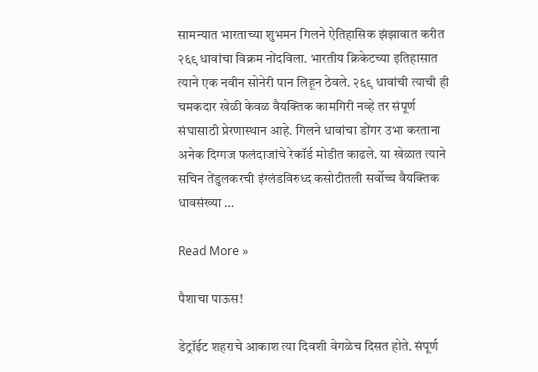सामन्यात भारताच्या शुभमन गिलने ऐतिहासिक झंझावात करीत २६९ धावांचा विक्रम नोंदविला. भारतीय क्रिकेटच्या इतिहासात त्याने एक नवीन सोनेरी पान लिहून ठेवले. २६९ धावांची त्याची ही चमकदार खेळी केवळ वैयक्तिक कामगिरी नव्हे तर संपूर्ण संघासाठी प्रेरणास्थान आहे. गिलने धावांचा डोंगर उभा करताना अनेक दिग्गज फलंदाजांचे रेकॉर्ड मोडीत काढले. या खेळात त्याने सचिन तेंडुलकरची इंग्लंडविरुध्द कसोटीतली सर्वोच्च वैयक्तिक धावसंख्या …

Read More »

पैशाचा पाऊस!

डेट्रॉईट शहराचे आकाश त्या दिवशी वेगळेच दिसत होते. संपूर्ण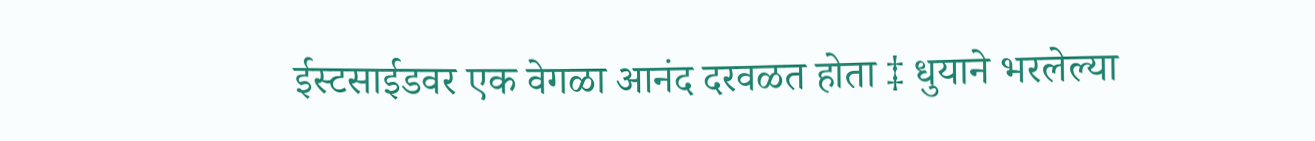ईस्टसाईडवर एक वेगळा आनंद दरवळत होता ‡ धुयाने भरलेल्या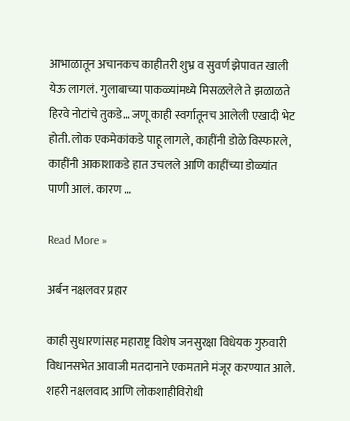आभाळातून अचानकच काहीतरी शुभ्र व सुवर्ण झेपावत खाली येऊ लागलं. गुलाबाच्या पाकळ्यांमध्ये मिसळलेले ते झळाळते हिरवे नोटांचे तुकडे… जणू काही स्वर्गातूनच आलेली एखादी भेट होती. लोक एकमेकांकडे पाहू लागले, काहींनी डोळे विस्फारले, काहींनी आकाशाकडे हात उचलले आणि काहींच्या डोळ्यांत पाणी आलं. कारण …

Read More »

अर्बन नक्षलवर प्रहार

काही सुधारणांसह महाराष्ट्र विशेष जनसुरक्षा विधेयक गुरुवारी विधानसभेत आवाजी मतदानाने एकमताने मंजूर करण्यात आले. शहरी नक्षलवाद आणि लोकशाहीविरोधी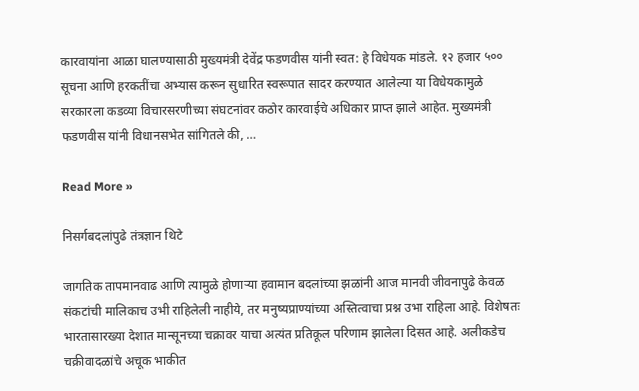कारवायांना आळा घालण्यासाठी मुख्यमंत्री देवेंद्र फडणवीस यांनी स्वत: हे विधेयक मांडले. १२ हजार ५०० सूचना आणि हरकतींचा अभ्यास करून सुधारित स्वरूपात सादर करण्यात आलेल्या या विधेयकामुळे सरकारला कडव्या विचारसरणीच्या संघटनांवर कठोर कारवाईचे अधिकार प्राप्त झाले आहेत. मुख्यमंत्री फडणवीस यांनी विधानसभेत सांगितले की, …

Read More »

निसर्गबदलांपुढे तंत्रज्ञान थिटे

जागतिक तापमानवाढ आणि त्यामुळे होणार्‍या हवामान बदलांच्या झळांनी आज मानवी जीवनापुढे केवळ संकटांची मालिकाच उभी राहिलेली नाहीये, तर मनुष्यप्राण्यांच्या अस्तित्वाचा प्रश्न उभा राहिला आहे. विशेषतः भारतासारख्या देशात मान्सूनच्या चक्रावर याचा अत्यंत प्रतिकूल परिणाम झालेला दिसत आहे. अलीकडेच चक्रीवादळांचे अचूक भाकीत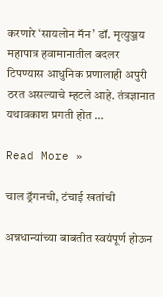करणारे ‘सायलोन मॅन’ डॉ. मृत्युञ्जय महापात्र हवामानातील बदलर टिपण्यास आधुनिक प्रणालाही अपुरी ठरत असल्याचे म्हटले आहे. तंत्रज्ञानात यथावकाश प्रगती होत …

Read More »

चाल ड्रॅगनची, टंचाई खतांची

अन्नधान्यांच्या बाबतीत स्वयंपूर्ण होऊन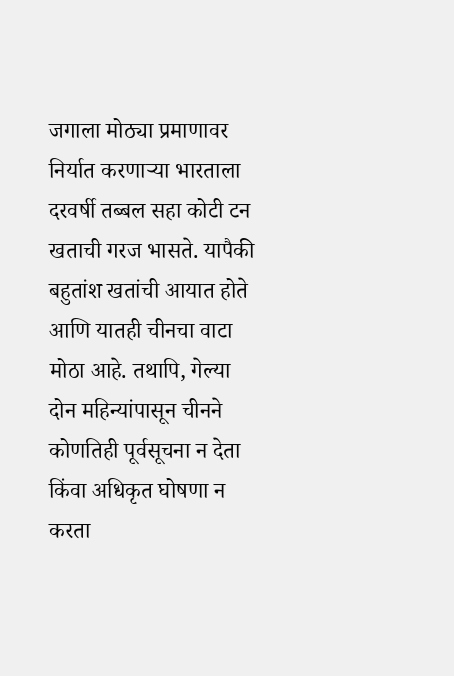जगाला मोठ्या प्रमाणावर निर्यात करणार्‍या भारताला दरवर्षी तब्बल सहा कोटी टन खताची गरज भासते. यापैकी बहुतांश खतांची आयात होते आणि यातही चीनचा वाटा मोठा आहे. तथापि, गेल्या दोन महिन्यांपासून चीनने कोणतिही पूर्वसूचना न देता किंवा अधिकृत घोषणा न करता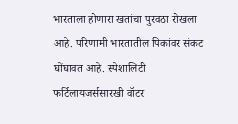भारताला होणारा खतांचा पुरवठा रोखला आहे. परिणामी भारतातील पिकांवर संकट घोंघावत आहे. स्पेशालिटी फर्टिलायजर्ससारखी वॉटर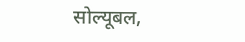सोल्यूबल,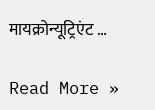मायक्रोन्यूट्रिएंट …

Read More »